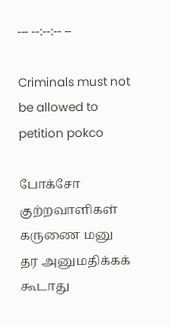--- --:--:-- --

Criminals must not be allowed to petition pokco

போக்சோ குற்றவாளிகள் கருணை மனு தர அனுமதிக்கக் கூடாது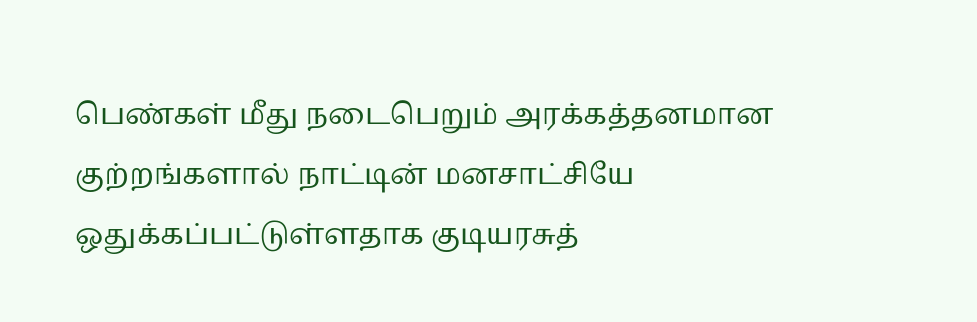பெண்கள் மீது நடைபெறும் அரக்கத்தனமான குற்றங்களால் நாட்டின் மனசாட்சியே ஒதுக்கப்பட்டுள்ளதாக குடியரசுத்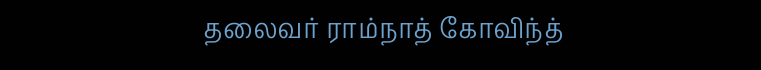தலைவர் ராம்நாத் கோவிந்த்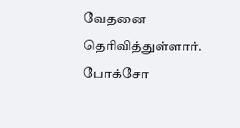வேதனை தெரிவித்துள்ளார். போக்சோ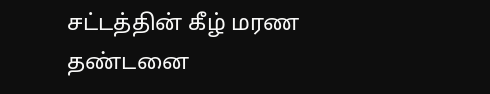சட்டத்தின் கீழ் மரண தண்டனை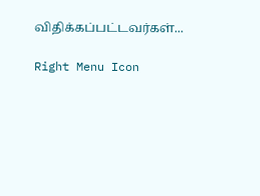விதிக்கப்பட்டவர்கள்...

Right Menu Icon